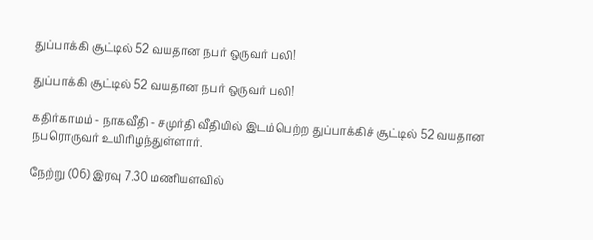துப்பாக்கி சூட்டில் 52 வயதான நபர் ஒருவர் பலி!

துப்பாக்கி சூட்டில் 52 வயதான நபர் ஒருவர் பலி!

கதிர்காமம் - நாகவீதி - சமுர்தி வீதியில் இடம்பெற்ற துப்பாக்கிச் சூட்டில் 52 வயதான நபரொருவர் உயிரிழந்துள்ளார்.

நேற்று (06) இரவு 7.30 மணியளவில்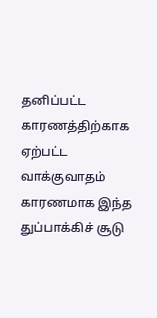தனிப்பட்ட காரணத்திற்காக ஏற்பட்ட வாக்குவாதம் காரணமாக இந்த துப்பாக்கிச் சூடு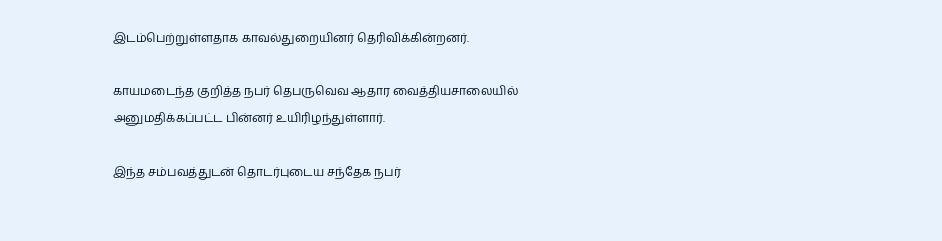இடம்பெற்றுள்ளதாக காவல்துறையினர் தெரிவிக்கின்றனர்.

காயமடைந்த குறித்த நபர் தெபருவெவ ஆதார வைத்தியசாலையில் அனுமதிக்கப்பட்ட பின்னர் உயிரிழந்துள்ளார்.

இந்த சம்பவத்துடன் தொடர்புடைய சந்தேக நபர்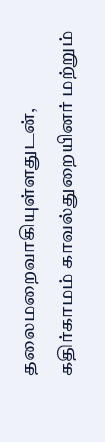தலைமறைவாகியுள்ளதுடன், கதிர்காமம் காவல்துறையினர் மற்றும்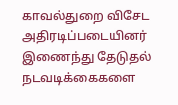காவல்துறை விசேட அதிரடிப்படையினர் இணைந்து தேடுதல் நடவடிக்கைகளை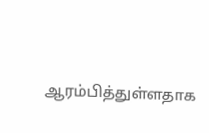ஆரம்பித்துள்ளதாக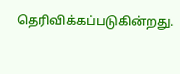தெரிவிக்கப்படுகின்றது.